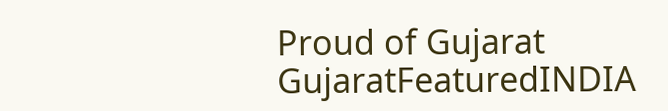Proud of Gujarat
GujaratFeaturedINDIA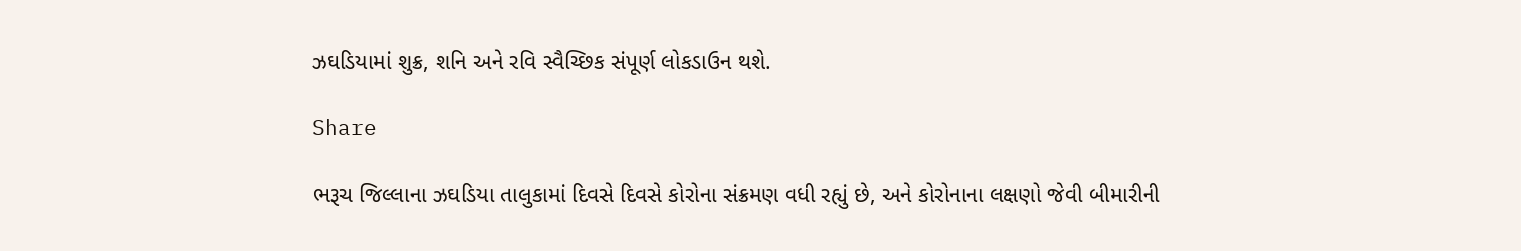ઝઘડિયામાં શુક્ર, શનિ અને રવિ સ્વૈચ્છિક સંપૂર્ણ લોકડાઉન થશે.

Share

ભરૂચ જિલ્લાના ઝઘડિયા તાલુકામાં દિવસે દિવસે કોરોના સંક્રમણ વધી રહ્યું છે, અને કોરોનાના લક્ષણો જેવી બીમારીની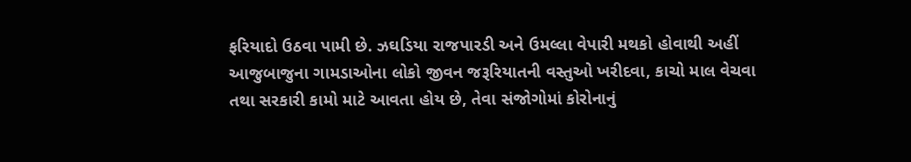ફરિયાદો ઉઠવા પામી છે. ઝઘડિયા રાજપારડી અને ઉમલ્લા વેપારી મથકો હોવાથી અહીં આજુબાજુના ગામડાઓના લોકો જીવન જરૂરિયાતની વસ્તુઓ ખરીદવા, કાચો માલ વેચવા તથા સરકારી કામો માટે આવતા હોય છે, તેવા સંજોગોમાં કોરોનાનું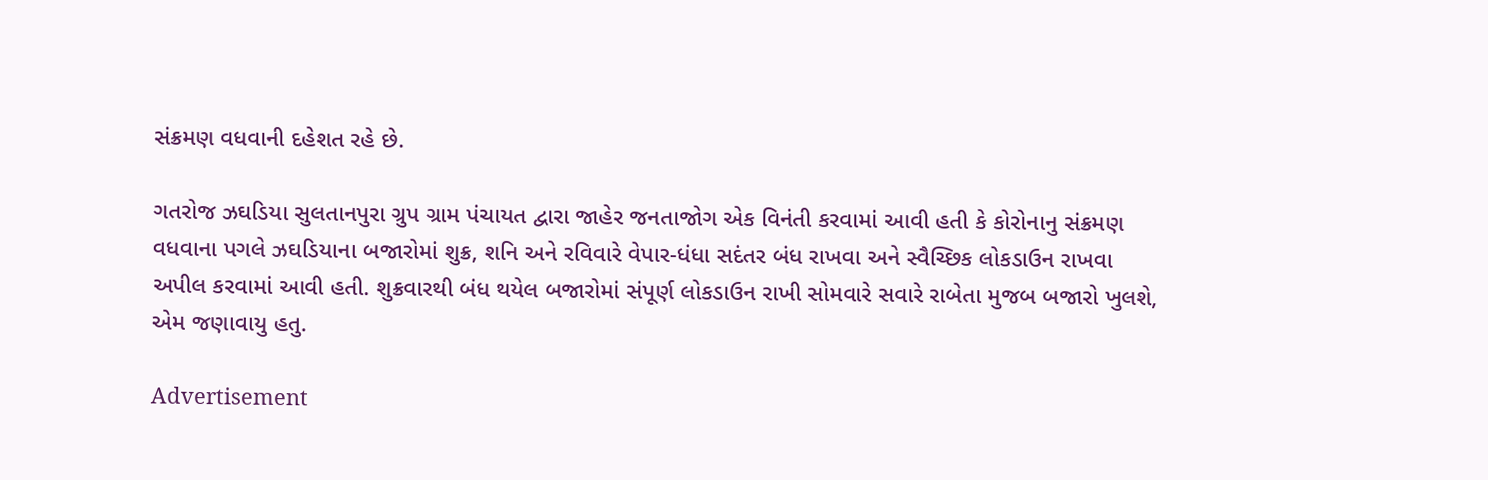સંક્રમણ વધવાની દહેશત રહે છે.

ગતરોજ ઝઘડિયા સુલતાનપુરા ગ્રુપ ગ્રામ પંચાયત દ્વારા જાહેર જનતાજોગ એક વિનંતી કરવામાં આવી હતી કે કોરોનાનુ સંક્રમણ વધવાના પગલે ઝઘડિયાના બજારોમાં શુક્ર, શનિ અને રવિવારે વેપાર-ધંધા સદંતર બંધ રાખવા અને સ્વૈચ્છિક લોકડાઉન રાખવા અપીલ કરવામાં આવી હતી. શુક્રવારથી બંધ થયેલ બજારોમાં સંપૂર્ણ લોકડાઉન રાખી સોમવારે સવારે રાબેતા મુજબ બજારો ખુલશે, એમ જણાવાયુ હતુ.

Advertisement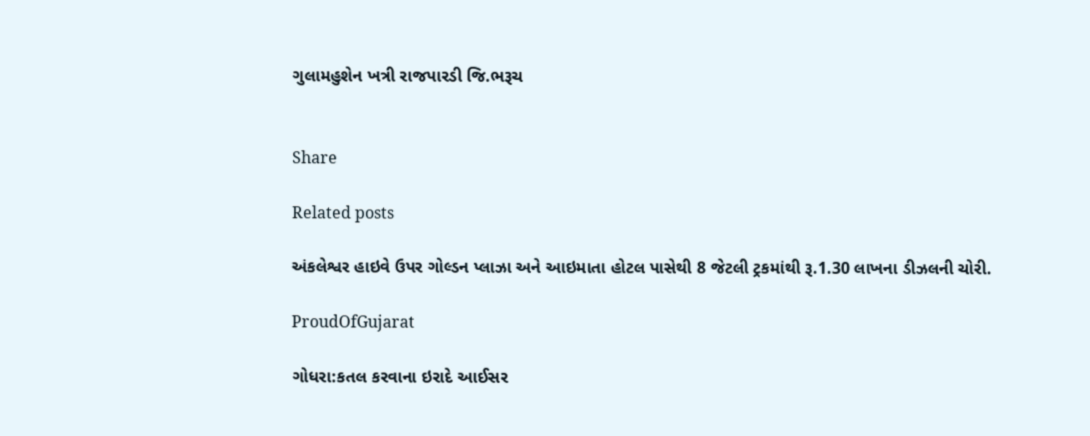ગુલામહુશેન ખત્રી રાજપારડી જિ.ભરૂચ


Share

Related posts

અંકલેશ્વર હાઇવે ઉપર ગોલ્ડન પ્લાઝા અને આઇમાતા હોટલ પાસેથી 8 જેટલી ટ્રકમાંથી રૂ.1.30 લાખના ડીઝલની ચોરી.

ProudOfGujarat

ગોધરા:કતલ કરવાના ઇરાદે આઈસર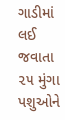ગાડીમાં લઈ જવાતા ૨૫ મુંગા પશુઓને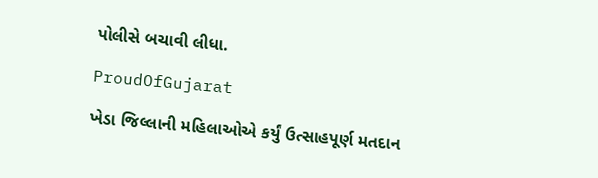પોલીસે બચાવી લીધા.

ProudOfGujarat

ખેડા જિલ્લાની મહિલાઓએ કર્યું ઉત્સાહપૂર્ણ મતદાન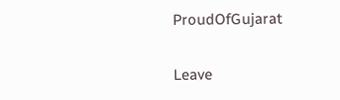ProudOfGujarat

Leave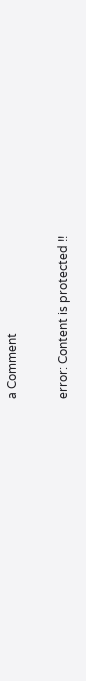a Comment

error: Content is protected !!